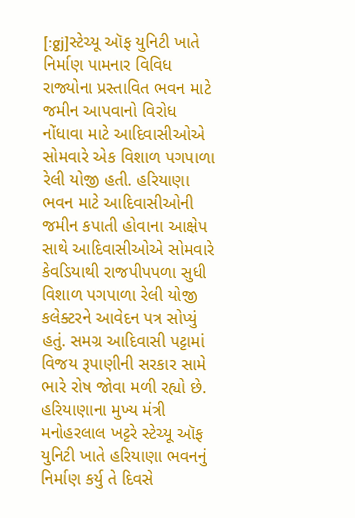[:gj]સ્ટેચ્યૂ ઑફ યુનિટી ખાતે નિર્માણ પામનાર વિવિધ રાજ્યોના પ્રસ્તાવિત ભવન માટે જમીન આપવાનો વિરોધ નોંધાવા માટે આદિવાસીઓએ સોમવારે એક વિશાળ પગપાળા રેલી યોજી હતી. હરિયાણા ભવન માટે આદિવાસીઓની જમીન કપાતી હોવાના આક્ષેપ સાથે આદિવાસીઓએ સોમવારે કેવડિયાથી રાજપીપપળા સુધી વિશાળ પગપાળા રેલી યોજી કલેક્ટરને આવેદન પત્ર સોપ્યું હતું. સમગ્ર આદિવાસી પટ્ટામાં વિજય રૂપાણીની સરકાર સામે ભારે રોષ જોવા મળી રહ્યો છે.
હરિયાણાના મુખ્ય મંત્રી મનોહરલાલ ખટ્ટરે સ્ટેચ્યૂ ઑફ યુનિટી ખાતે હરિયાણા ભવનનું નિર્માણ કર્યુ તે દિવસે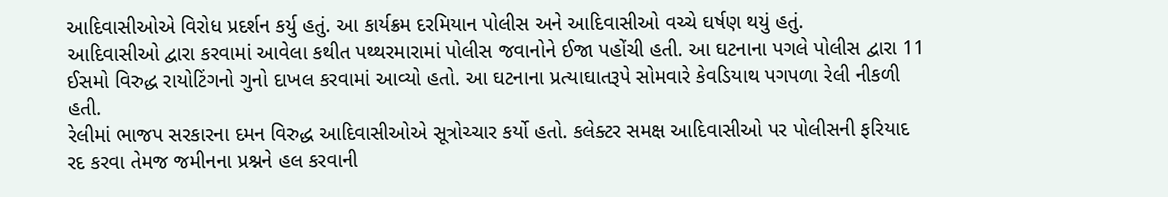આદિવાસીઓએ વિરોધ પ્રદર્શન કર્યુ હતું. આ કાર્યક્રમ દરમિયાન પોલીસ અને આદિવાસીઓ વચ્ચે ઘર્ષણ થયું હતું.
આદિવાસીઓ દ્વારા કરવામાં આવેલા કથીત પથ્થરમારામાં પોલીસ જવાનોને ઈજા પહોંચી હતી. આ ઘટનાના પગલે પોલીસ દ્વારા 11 ઈસમો વિરુદ્ધ રાયોટિંગનો ગુનો દાખલ કરવામાં આવ્યો હતો. આ ઘટનાના પ્રત્યાઘાતરૂપે સોમવારે કેવડિયાથ પગપળા રેલી નીકળી હતી.
રેલીમાં ભાજપ સરકારના દમન વિરુદ્ધ આદિવાસીઓએ સૂત્રોચ્ચાર કર્યો હતો. કલેક્ટર સમક્ષ આદિવાસીઓ પર પોલીસની ફરિયાદ રદ કરવા તેમજ જમીનના પ્રશ્નને હલ કરવાની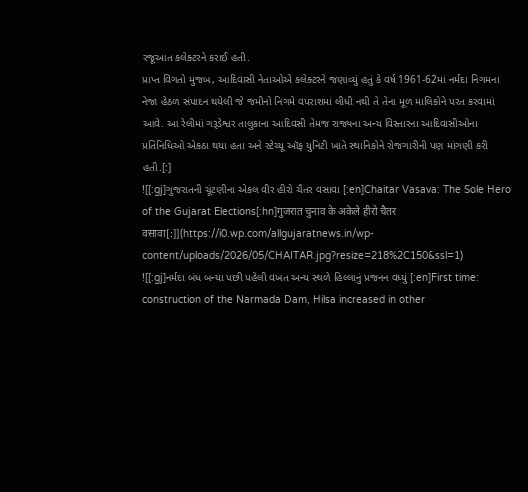રજૂઆત કલેક્ટરને કરાઈ હતી.
પ્રાપ્ત વિગતો મુજબ, આદિવાસી નેતાઓએ કલેક્ટરને જણાવ્યું હતું કે વર્ષ 1961-62માં નર્મદા નિગમના નેજા હેઠળ સંપાદન થયેલી જે જમીનો નિગમે વપરાશમાં લીધી નથી તે તેના મૂળ માલિકોને પરત કરવામાં આવે. આ રેલીમાં ગરૂડેશ્વર તાલુકાના આદિવસી તેમજ રાજ્યના અન્ય વિસ્તારના આદિવાસીઓના પ્રતિનિધિઓ એકઠા થયા હતા અને સ્ટેચ્યૂ ઑફ યુનિટી ખાતે સ્થાનિકોને રોજગારીની પણ માંગણી કરી હતી.[:]
![[:gj]ગુજરાતની ચૂંટણીના એકલ વીર હીરો ચૈતર વસાવા [:en]Chaitar Vasava: The Sole Hero of the Gujarat Elections[:hn]गुजरात चुनाव के अकेले हीरो चैतर वसावा[:]](https://i0.wp.com/allgujaratnews.in/wp-content/uploads/2026/05/CHAITAR.jpg?resize=218%2C150&ssl=1)
![[:gj]નર્મદા બંધ બન્યા પછી પહેલી વખત અન્ય સ્થળે હિલ્લાનું પ્રજનન વધ્યું [:en]First time: construction of the Narmada Dam, Hilsa increased in other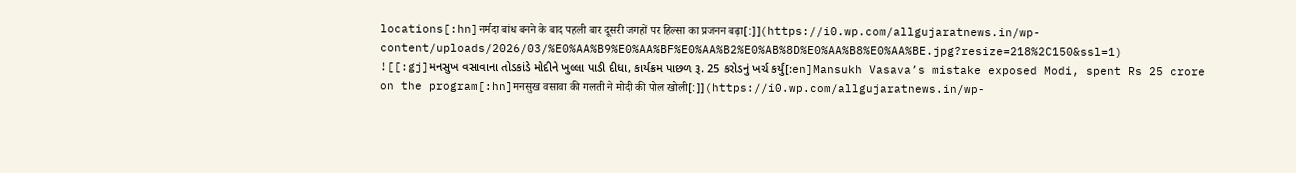locations[:hn]नर्मदा बांध बनने के बाद पहली बार दूसरी जगहों पर हिल्सा का प्रजनन बढ़ा[:]](https://i0.wp.com/allgujaratnews.in/wp-content/uploads/2026/03/%E0%AA%B9%E0%AA%BF%E0%AA%B2%E0%AB%8D%E0%AA%B8%E0%AA%BE.jpg?resize=218%2C150&ssl=1)
![[:gj]મનસુખ વસાવાના તોડકાંડે મોદીને ખુલ્લા પાડી દીધા, કાર્યક્રમ પાછળ રૂ. 25 કરોડનું ખર્ચ કર્યું[:en]Mansukh Vasava’s mistake exposed Modi, spent Rs 25 crore on the program[:hn]मनसुख वसावा की गलती ने मोदी की पोल खोली[:]](https://i0.wp.com/allgujaratnews.in/wp-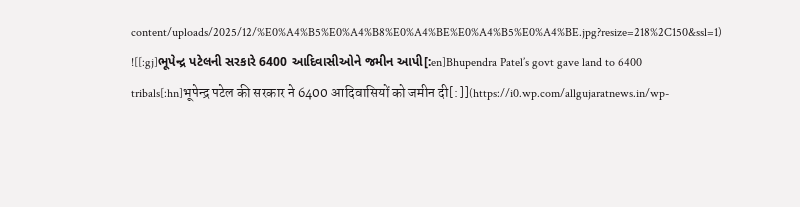content/uploads/2025/12/%E0%A4%B5%E0%A4%B8%E0%A4%BE%E0%A4%B5%E0%A4%BE.jpg?resize=218%2C150&ssl=1)
![[:gj]ભૂપેન્દ્ર પટેલની સરકારે 6400 આદિવાસીઓને જમીન આપી[:en]Bhupendra Patel’s govt gave land to 6400 tribals[:hn]भूपेन्द्र पटेल की सरकार ने 6400 आदिवासियों को जमीन दी[:]](https://i0.wp.com/allgujaratnews.in/wp-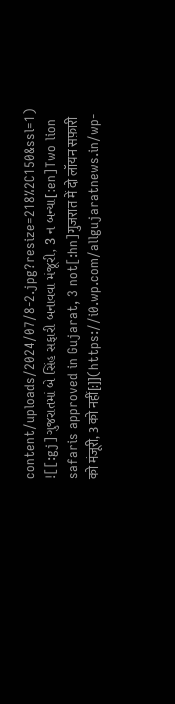content/uploads/2024/07/8-2.jpg?resize=218%2C150&ssl=1)
![[:gj]ગુજરાતમાં બે સિંહ સફારી બનાવવા મંજૂરી, 3 ન બન્યા[:en]Two lion safaris approved in Gujarat, 3 not[:hn]गुजरात में दो लॉयन सफ़ारी को मंजूरी, 3 को नहीं[:]](https://i0.wp.com/allgujaratnews.in/wp-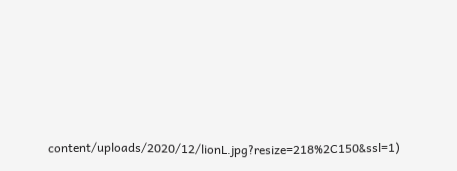content/uploads/2020/12/lionL.jpg?resize=218%2C150&ssl=1)